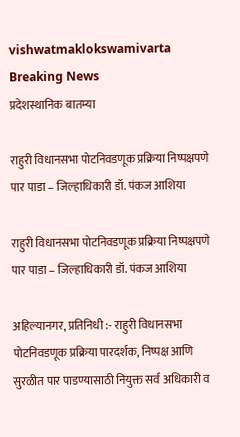vishwatmaklokswamivarta
Breaking News
प्रदेशस्थानिक बातम्या

राहुरी विधानसभा पोटनिवडणूक प्रक्रिया निष्पक्षपणे पार पाडा – जिल्हाधिकारी डॉ. पंकज आशिया

राहुरी विधानसभा पोटनिवडणूक प्रक्रिया निष्पक्षपणे पार पाडा – जिल्हाधिकारी डॉ. पंकज आशिया

अहिल्यानगर, प्रतिनिधी :- राहुरी विधानसभा पोटनिवडणूक प्रक्रिया पारदर्शक, निष्पक्ष आणि सुरळीत पार पाडण्यासाठी नियुक्त सर्व अधिकारी व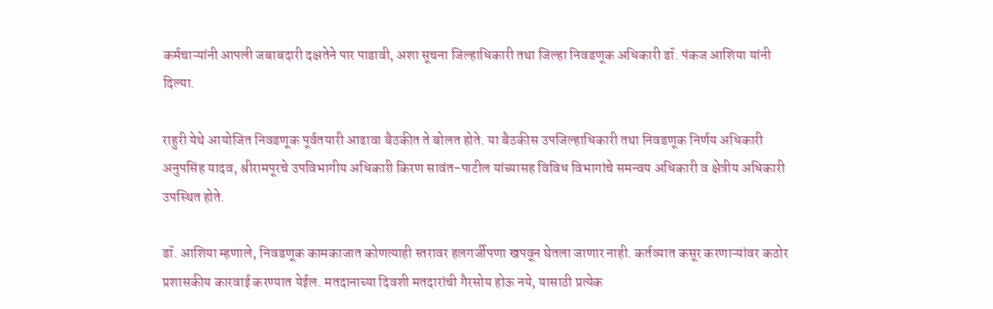कर्मचाऱ्यांनी आपली जबाबदारी दक्षतेने पार पाडावी, अशा सूचना जिल्हाधिकारी तथा जिल्हा निवडणूक अधिकारी डॉ. पंकज आशिया यांनी दिल्या.

राहुरी येथे आयोजित निवडणूक पूर्वतयारी आढावा बैठकीत ते बोलत होते. या बैठकीस उपजिल्हाधिकारी तथा निवडणूक निर्णय अधिकारी अनुपसिंह यादव, श्रीरामपूरचे उपविभागीय अधिकारी किरण सावंत-पाटील यांच्यासह विविध विभागांचे समन्वय अधिकारी व क्षेत्रीय अधिकारी उपस्थित होते.

डॉ. आशिया म्हणाले, निवडणूक कामकाजात कोणत्याही स्तरावर हलगर्जीपणा खपवून घेतला जाणार नाही. कर्तव्यात कसूर करणाऱ्यांवर कठोर प्रशासकीय कारवाई करण्यात येईल. मतदानाच्या दिवशी मतदारांची गैरसोय होऊ नये, यासाठी प्रत्येक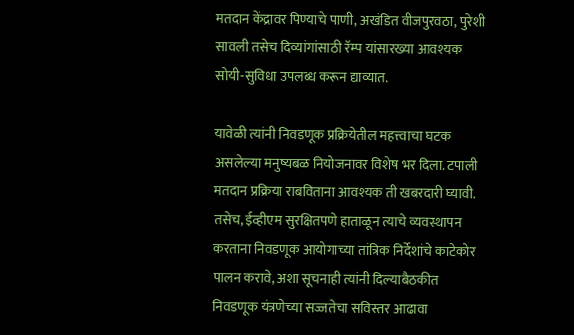मतदान केंद्रावर पिण्याचे पाणी, अखंडित वीजपुरवठा, पुरेशी सावली तसेच दिव्यांगांसाठी रॅम्प यांसारख्या आवश्यक सोयी-सुविधा उपलब्ध करून द्याव्यात.

यावेळी त्यांनी निवडणूक प्रक्रियेतील महत्त्वाचा घटक असलेल्या मनुष्यबळ नियोजनावर विशेष भर दिला. टपाली मतदान प्रक्रिया राबविताना आवश्यक ती खबरदारी घ्यावी. तसेच, ईव्हीएम सुरक्षितपणे हाताळून त्याचे व्यवस्थापन करताना निवडणूक आयोगाच्या तांत्रिक निर्देशांचे काटेकोर पालन करावे, अशा सूचनाही त्यांनी दिल्याबैठकीत निवडणूक यंत्रणेच्या सज्जतेचा सविस्तर आढावा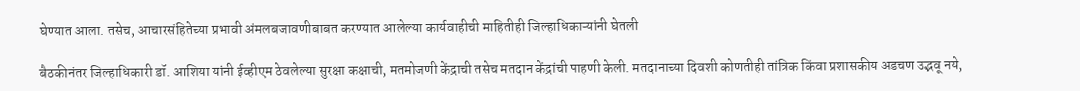घेण्यात आला. तसेच, आचारसंहितेच्या प्रभावी अंमलबजावणीबाबत करण्यात आलेल्या कार्यवाहीची माहितीही जिल्हाधिकाऱ्यांनी घेतली

बैठकीनंतर जिल्हाधिकारी डॉ. आशिया यांनी ईव्हीएम ठेवलेल्या सुरक्षा कक्षाची, मतमोजणी केंद्राची तसेच मतदान केंद्रांची पाहणी केली. मतदानाच्या दिवशी कोणतीही तांत्रिक किंवा प्रशासकीय अडचण उद्भवू नये,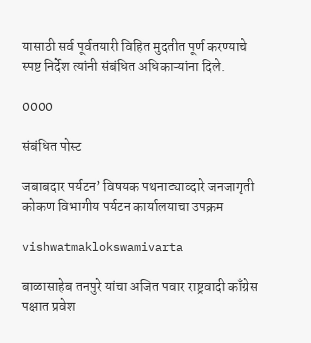यासाठी सर्व पूर्वतयारी विहित मुदतीत पूर्ण करण्याचे स्पष्ट निर्देश त्यांनी संबंधित अधिकाऱ्यांना दिले.

0000

संबंधित पोस्ट

जबाबदार पर्यटन’ विषयक पथनाट्याव्दारे जनजागृती कोकण विभागीय पर्यटन कार्यालयाचा उपक्रम

vishwatmaklokswamivarta

बाळासाहेब तनपुरे यांचा अजित पवार राष्ट्रवादी काँग्रेस पक्षात प्रवेश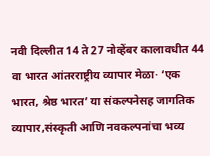नवी दिल्लीत 14 ते 27 नोव्हेंबर कालावधीत 44 वा भारत आंतरराष्ट्रीय व्यापार मेळा· ‘एक भारत, श्रेष्ठ भारत’ या संकल्पनेसह जागतिक व्यापार,संस्कृती आणि नवकल्पनांचा भव्य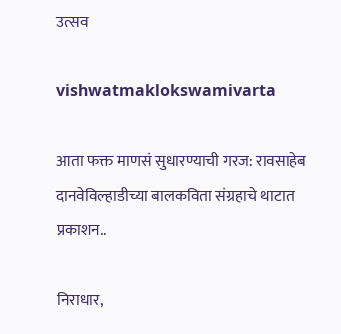उत्सव

vishwatmaklokswamivarta

आता फक्त माणसं सुधारण्याची गरज: रावसाहेब दानवेविल्हाडीच्या बालकविता संग्रहाचे थाटात प्रकाशन..

निराधार,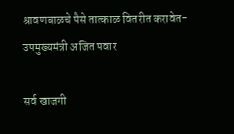श्रावणबाळचे पैसे तात्काळ वितरीत करावेत-उपमुख्यमंत्री अजित पवार

सर्व खाजगी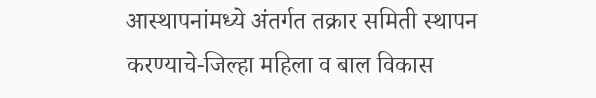आस्थापनांमध्ये अंतर्गत तक्रार समिती स्थापन करण्याचे-जिल्हा महिला व बाल विकास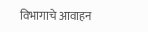विभागाचे आवाहन